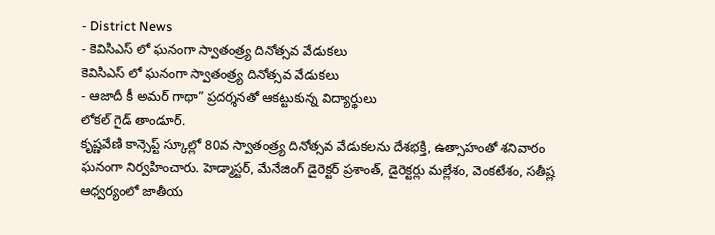- District News
- కెవిసిఎస్ లో ఘనంగా స్వాతంత్ర్య దినోత్సవ వేడుకలు
కెవిసిఎస్ లో ఘనంగా స్వాతంత్ర్య దినోత్సవ వేడుకలు
- ఆజాదీ కీ అమర్ గాథా” ప్రదర్శనతో ఆకట్టుకున్న విద్యార్థులు
లోకల్ గైడ్ తాండూర్.
కృష్ణవేణి కాన్సెప్ట్ స్కూల్లో 80వ స్వాతంత్ర్య దినోత్సవ వేడుకలను దేశభక్తి, ఉత్సాహంతో శనివారం ఘనంగా నిర్వహించారు. హెడ్మాస్టర్, మేనేజింగ్ డైరెక్టర్ ప్రశాంత్, డైరెక్టర్లు మల్లేశం, వెంకటేశం, సతీష్ల ఆధ్వర్యంలో జాతీయ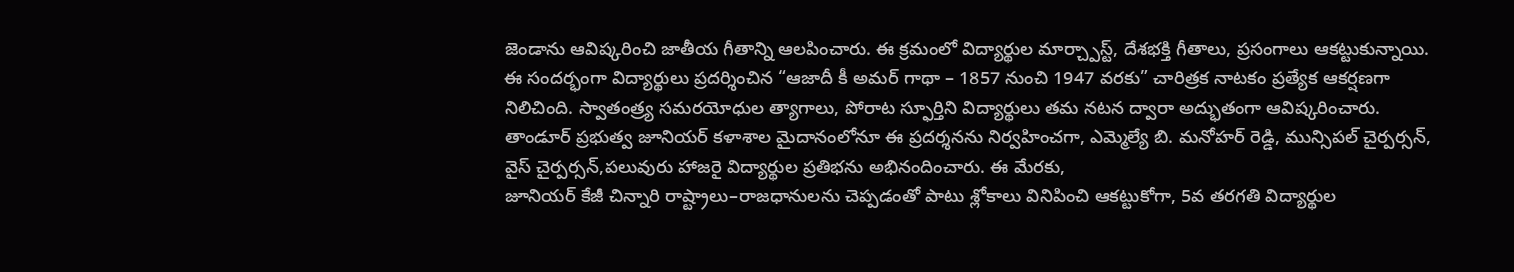జెండాను ఆవిష్కరించి జాతీయ గీతాన్ని ఆలపించారు. ఈ క్రమంలో విద్యార్థుల మార్చ్పాస్ట్, దేశభక్తి గీతాలు, ప్రసంగాలు ఆకట్టుకున్నాయి.
ఈ సందర్భంగా విద్యార్థులు ప్రదర్శించిన “ఆజాదీ కీ అమర్ గాథా – 1857 నుంచి 1947 వరకు” చారిత్రక నాటకం ప్రత్యేక ఆకర్షణగా నిలిచింది. స్వాతంత్ర్య సమరయోధుల త్యాగాలు, పోరాట స్ఫూర్తిని విద్యార్థులు తమ నటన ద్వారా అద్భుతంగా ఆవిష్కరించారు.
తాండూర్ ప్రభుత్వ జూనియర్ కళాశాల మైదానంలోనూ ఈ ప్రదర్శనను నిర్వహించగా, ఎమ్మెల్యే బి. మనోహర్ రెడ్డి, మున్సిపల్ చైర్పర్సన్, వైస్ చైర్పర్సన్,పలువురు హాజరై విద్యార్థుల ప్రతిభను అభినందించారు. ఈ మేరకు,
జూనియర్ కేజీ చిన్నారి రాష్ట్రాలు–రాజధానులను చెప్పడంతో పాటు శ్లోకాలు వినిపించి ఆకట్టుకోగా, 5వ తరగతి విద్యార్థుల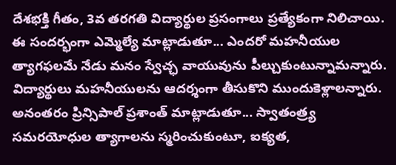దేశభక్తి గీతం, 3వ తరగతి విద్యార్థుల ప్రసంగాలు ప్రత్యేకంగా నిలిచాయి. ఈ సందర్భంగా ఎమ్మెల్యే మాట్లాడుతూ... ఎందరో మహనీయుల త్యాగఫలమే నేడు మనం స్వేచ్ఛ వాయువును పీల్చుకుంటున్నామన్నారు. విద్యార్థులు మహనీయులను ఆదర్శంగా తీసుకొని ముందుకెళ్లాలన్నారు. అనంతరం ప్రిన్సిపాల్ ప్రశాంత్ మాట్లాడుతూ... స్వాతంత్ర్య సమరయోధుల త్యాగాలను స్మరించుకుంటూ, ఐక్యత,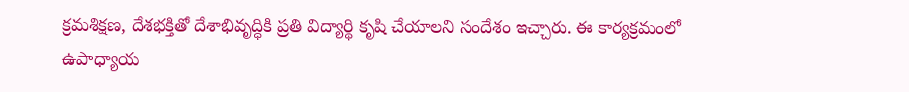క్రమశిక్షణ, దేశభక్తితో దేశాభివృద్ధికి ప్రతి విద్యార్థి కృషి చేయాలని సందేశం ఇచ్చారు. ఈ కార్యక్రమంలో ఉపాధ్యాయ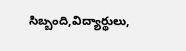సిబ్బంది,విద్యార్థులు,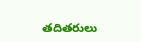తదితరులు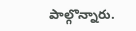పాల్గొన్నారు.